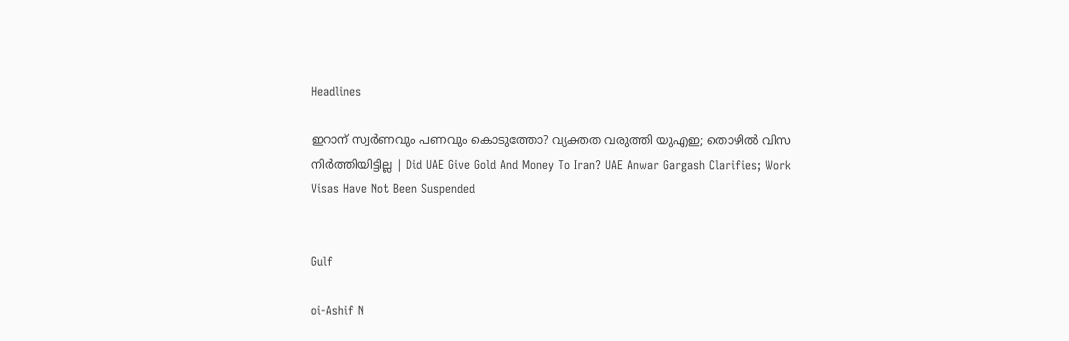Headlines

ഇറാന് സ്വര്‍ണവും പണവും കൊടുത്തോ? വ്യക്തത വരുത്തി യുഎഇ; തൊഴില്‍ വിസ നിര്‍ത്തിയിട്ടില്ല | Did UAE Give Gold And Money To Iran? UAE Anwar Gargash Clarifies; Work Visas Have Not Been Suspended


Gulf

oi-Ashif N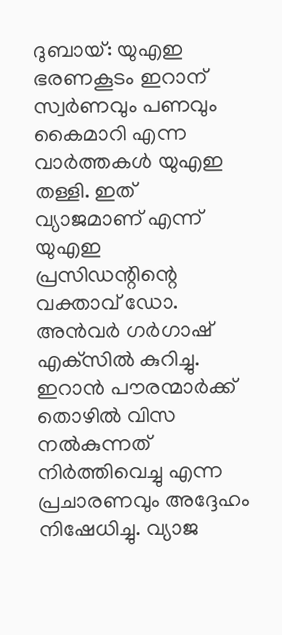ദുബായ്: യുഎഇ ഭരണകൂടം ഇറാന് സ്വര്‍ണവും പണവും കൈമാറി എന്ന വാര്‍ത്തകള്‍ യുഎഇ തള്ളി. ഇത് വ്യാജമാണ് എന്ന് യുഎഇ പ്രസിഡന്റിന്റെ വക്താവ് ഡോ. അന്‍വര്‍ ഗര്‍ഗാഷ് എക്‌സില്‍ കുറിച്ചു. ഇറാന്‍ പൗരന്മാര്‍ക്ക് തൊഴില്‍ വിസ നല്‍കുന്നത് നിര്‍ത്തിവെച്ചു എന്ന പ്രചാരണവും അദ്ദേഹം നിഷേധിച്ചു. വ്യാജ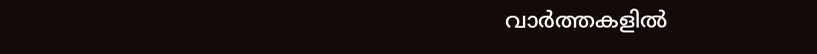വാര്‍ത്തകളില്‍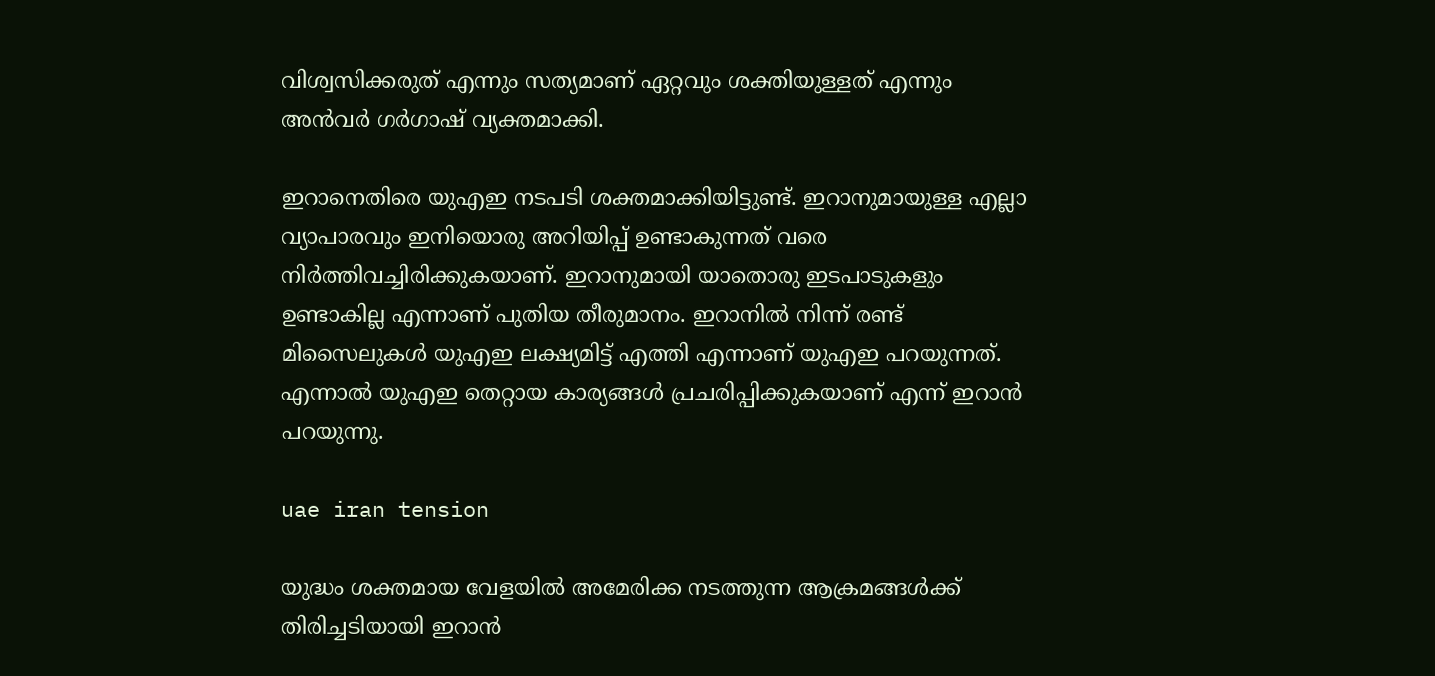വിശ്വസിക്കരുത് എന്നും സത്യമാണ് ഏറ്റവും ശക്തിയുള്ളത് എന്നും അന്‍വര്‍ ഗര്‍ഗാഷ് വ്യക്തമാക്കി.

ഇറാനെതിരെ യുഎഇ നടപടി ശക്തമാക്കിയിട്ടുണ്ട്. ഇറാനുമായുള്ള എല്ലാ വ്യാപാരവും ഇനിയൊരു അറിയിപ്പ് ഉണ്ടാകുന്നത് വരെ നിര്‍ത്തിവച്ചിരിക്കുകയാണ്. ഇറാനുമായി യാതൊരു ഇടപാടുകളും ഉണ്ടാകില്ല എന്നാണ് പുതിയ തീരുമാനം. ഇറാനില്‍ നിന്ന് രണ്ട് മിസൈലുകള്‍ യുഎഇ ലക്ഷ്യമിട്ട് എത്തി എന്നാണ് യുഎഇ പറയുന്നത്. എന്നാല്‍ യുഎഇ തെറ്റായ കാര്യങ്ങള്‍ പ്രചരിപ്പിക്കുകയാണ് എന്ന് ഇറാന്‍ പറയുന്നു.

uae iran tension

യുദ്ധം ശക്തമായ വേളയില്‍ അമേരിക്ക നടത്തുന്ന ആക്രമങ്ങള്‍ക്ക് തിരിച്ചടിയായി ഇറാന്‍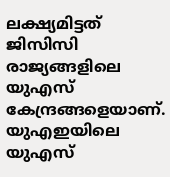ലക്ഷ്യമിട്ടത് ജിസിസി രാജ്യങ്ങളിലെ യുഎസ് കേന്ദ്രങ്ങളെയാണ്. യുഎഇയിലെ യുഎസ്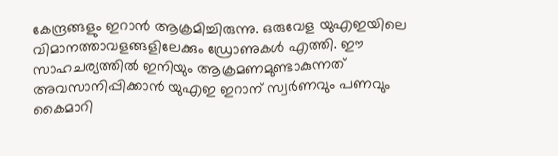കേന്ദ്രങ്ങളും ഇറാന്‍ ആക്രമിച്ചിരുന്നു. ഒരുവേള യുഎഇയിലെ വിമാനത്താവളങ്ങളിലേക്കും ഡ്രോണുകള്‍ എത്തി. ഈ സാഹചര്യത്തില്‍ ഇനിയും ആക്രമണമുണ്ടാകുന്നത് അവസാനിപ്പിക്കാന്‍ യുഎഇ ഇറാന് സ്വര്‍ണവും പണവും കൈമാറി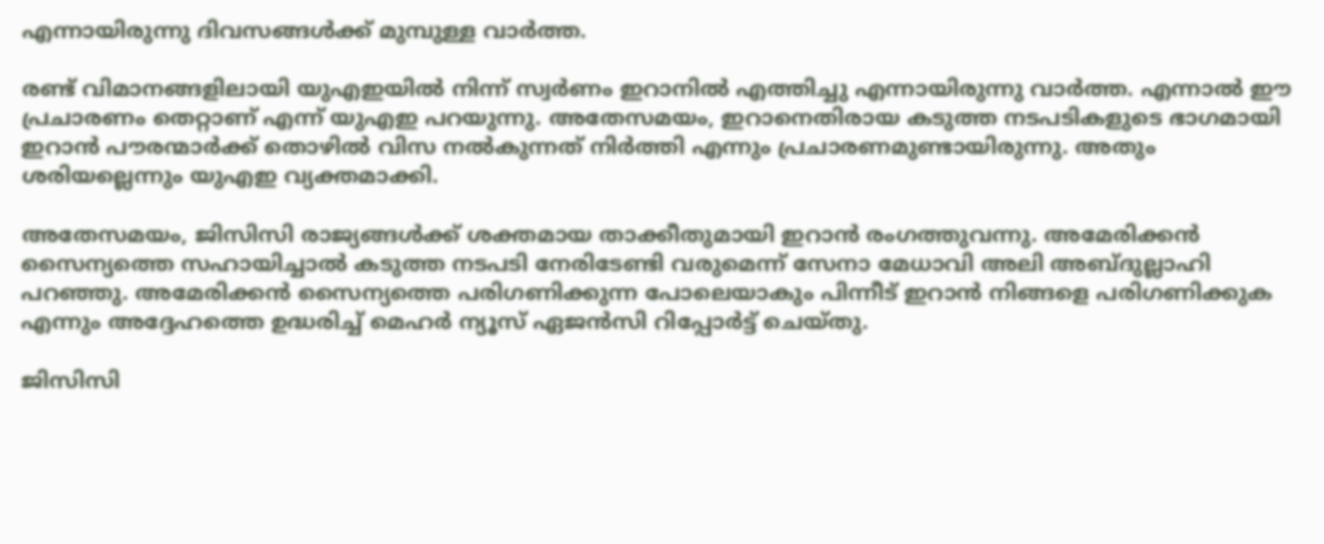എന്നായിരുന്നു ദിവസങ്ങള്‍ക്ക് മുമ്പുള്ള വാര്‍ത്ത.

രണ്ട് വിമാനങ്ങളിലായി യുഎഇയില്‍ നിന്ന് സ്വര്‍ണം ഇറാനില്‍ എത്തിച്ചു എന്നായിരുന്നു വാര്‍ത്ത. എന്നാല്‍ ഈ പ്രചാരണം തെറ്റാണ് എന്ന് യുഎഇ പറയുന്നു. അതേസമയം, ഇറാനെതിരായ കടുത്ത നടപടികളുടെ ഭാഗമായി ഇറാന്‍ പൗരന്മാര്‍ക്ക് തൊഴില്‍ വിസ നല്‍കുന്നത് നിര്‍ത്തി എന്നും പ്രചാരണമുണ്ടായിരുന്നു. അതും ശരിയല്ലെന്നും യുഎഇ വ്യക്തമാക്കി.

അതേസമയം, ജിസിസി രാജ്യങ്ങള്‍ക്ക് ശക്തമായ താക്കീതുമായി ഇറാന്‍ രംഗത്തുവന്നു. അമേരിക്കന്‍ സൈന്യത്തെ സഹായിച്ചാല്‍ കടുത്ത നടപടി നേരിടേണ്ടി വരുമെന്ന് സേനാ മേധാവി അലി അബ്ദുല്ലാഹി പറഞ്ഞു. അമേരിക്കന്‍ സൈന്യത്തെ പരിഗണിക്കുന്ന പോലെയാകും പിന്നീട് ഇറാന്‍ നിങ്ങളെ പരിഗണിക്കുക എന്നും അദ്ദേഹത്തെ ഉദ്ധരിച്ച് മെഹര്‍ ന്യൂസ് ഏജന്‍സി റിപ്പോര്‍ട്ട് ചെയ്തു.

ജിസിസി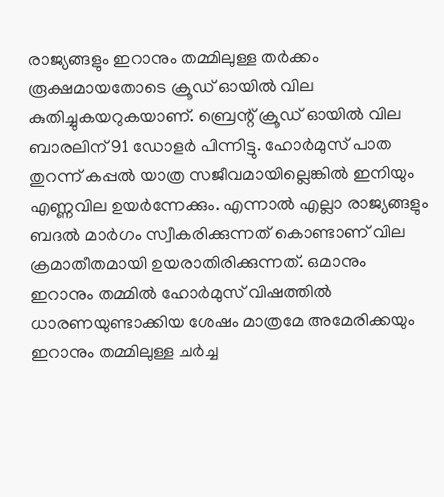രാജ്യങ്ങളും ഇറാനും തമ്മിലുള്ള തര്‍ക്കം രൂക്ഷമായതോടെ ക്രൂഡ് ഓയില്‍ വില കുതിച്ചുകയറുകയാണ്. ബ്രെന്റ് ക്രൂഡ് ഓയില്‍ വില ബാരലിന് 91 ഡോളര്‍ പിന്നിട്ടു. ഹോര്‍മുസ് പാത തുറന്ന് കപ്പല്‍ യാത്ര സജീവമായില്ലെങ്കില്‍ ഇനിയും എണ്ണവില ഉയര്‍ന്നേക്കും. എന്നാല്‍ എല്ലാ രാജ്യങ്ങളും ബദല്‍ മാര്‍ഗം സ്വീകരിക്കുന്നത് കൊണ്ടാണ് വില ക്രമാതീതമായി ഉയരാതിരിക്കുന്നത്. ഒമാനും ഇറാനും തമ്മില്‍ ഹോര്‍മുസ് വിഷത്തില്‍ ധാരണയുണ്ടാക്കിയ ശേഷം മാത്രമേ അമേരിക്കയും ഇറാനും തമ്മിലുള്ള ചര്‍ച്ച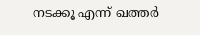നടക്കൂ എന്ന് ഖത്തര്‍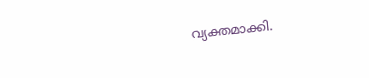വ്യക്തമാക്കി.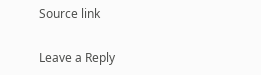Source link

Leave a Reply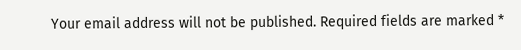Your email address will not be published. Required fields are marked *